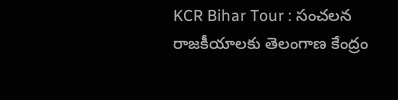KCR Bihar Tour : సంచలన రాజకీయాలకు తెలంగాణ కేంద్రం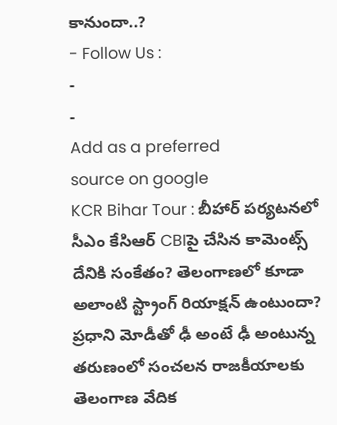కానుందా..?
- Follow Us :
-
-
Add as a preferred
source on google
KCR Bihar Tour : బీహార్ పర్యటనలో సీఎం కేసిఆర్ CBIపై చేసిన కామెంట్స్ దేనికి సంకేతం? తెలంగాణలో కూడా అలాంటి స్ట్రాంగ్ రియాక్షన్ ఉంటుందా? ప్రధాని మోడీతో ఢీ అంటే ఢీ అంటున్న తరుణంలో సంచలన రాజకీయాలకు తెలంగాణ వేదిక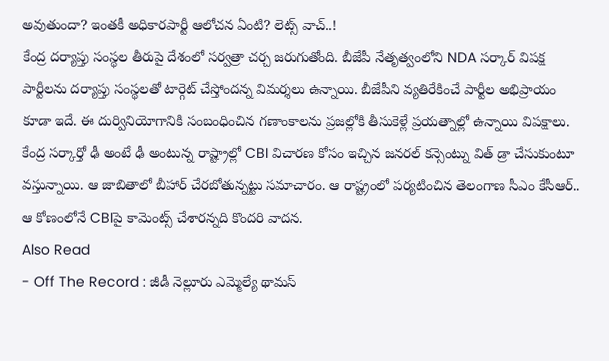అవుతుందా? ఇంతకీ అధికారపార్టీ ఆలోచన ఏంటి? లెట్స్ వాచ్..!
కేంద్ర దర్యాప్తు సంస్థల తీరుపై దేశంలో సర్వత్రా చర్చ జరుగుతోంది. బీజేపీ నేతృత్వంలోని NDA సర్కార్ విపక్ష పార్టీలను దర్యాప్తు సంస్థలతో టార్గెట్ చేస్తోందన్న విమర్శలు ఉన్నాయి. బీజేపీని వ్యతిరేకించే పార్టీల అభిప్రాయం కూడా ఇదే. ఈ దుర్వినియోగానికి సంబంధించిన గణాంకాలను ప్రజల్లోకి తీసుకెళ్లే ప్రయత్నాల్లో ఉన్నాయి విపక్షాలు. కేంద్ర సర్కార్తో ఢీ అంటే ఢీ అంటున్న రాష్ట్రాల్లో CBI విచారణ కోసం ఇచ్చిన జనరల్ కన్సెంట్ను విత్ డ్రా చేసుకుంటూ వస్తున్నాయి. ఆ జాబితాలో బీహార్ చేరబోతున్నట్టు సమాచారం. ఆ రాష్ట్రంలో పర్యటించిన తెలంగాణ సీఎం కేసీఆర్.. ఆ కోణంలోనే CBIపై కామెంట్స్ చేశారన్నది కొందరి వాదన.
Also Read
- Off The Record : జీడీ నెల్లూరు ఎమ్మెల్యే థామస్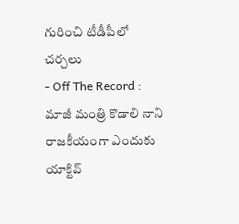గురించి టీడీపీలో చర్చలు
- Off The Record : మాజీ మంత్రి కొడాలి నాని రాజకీయంగా ఎందుకు యాక్టివ్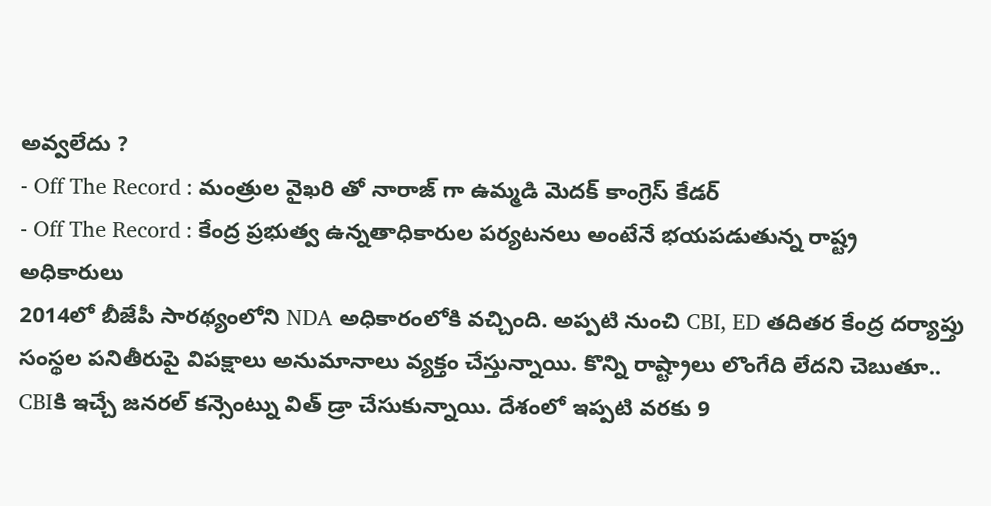అవ్వలేదు ?
- Off The Record : మంత్రుల వైఖరి తో నారాజ్ గా ఉమ్మడి మెదక్ కాంగ్రెస్ కేడర్
- Off The Record : కేంద్ర ప్రభుత్వ ఉన్నతాధికారుల పర్యటనలు అంటేనే భయపడుతున్న రాష్ట్ర అధికారులు
2014లో బీజేపీ సారథ్యంలోని NDA అధికారంలోకి వచ్చింది. అప్పటి నుంచి CBI, ED తదితర కేంద్ర దర్యాప్తు సంస్థల పనితీరుపై విపక్షాలు అనుమానాలు వ్యక్తం చేస్తున్నాయి. కొన్ని రాష్ట్రాలు లొంగేది లేదని చెబుతూ.. CBIకి ఇచ్చే జనరల్ కన్సెంట్ను విత్ డ్రా చేసుకున్నాయి. దేశంలో ఇప్పటి వరకు 9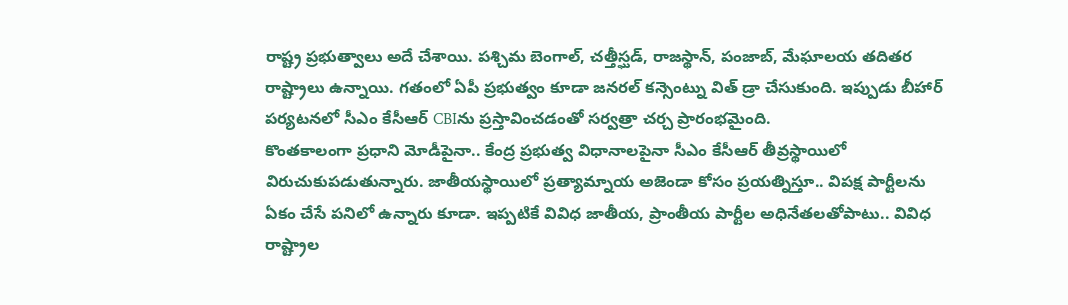రాష్ట్ర ప్రభుత్వాలు అదే చేశాయి. పశ్చిమ బెంగాల్, చత్తీస్ఘడ్, రాజస్థాన్, పంజాబ్, మేఘాలయ తదితర రాష్ట్రాలు ఉన్నాయి. గతంలో ఏపీ ప్రభుత్వం కూడా జనరల్ కన్సెంట్ను విత్ డ్రా చేసుకుంది. ఇప్పుడు బీహార్ పర్యటనలో సీఎం కేసీఆర్ CBIను ప్రస్తావించడంతో సర్వత్రా చర్చ ప్రారంభమైంది.
కొంతకాలంగా ప్రధాని మోడీపైనా.. కేంద్ర ప్రభుత్వ విధానాలపైనా సీఎం కేసీఆర్ తీవ్రస్థాయిలో విరుచుకుపడుతున్నారు. జాతీయస్థాయిలో ప్రత్యామ్నాయ అజెండా కోసం ప్రయత్నిస్తూ.. విపక్ష పార్టీలను ఏకం చేసే పనిలో ఉన్నారు కూడా. ఇప్పటికే వివిధ జాతీయ, ప్రాంతీయ పార్టీల అధినేతలతోపాటు.. వివిధ రాష్ట్రాల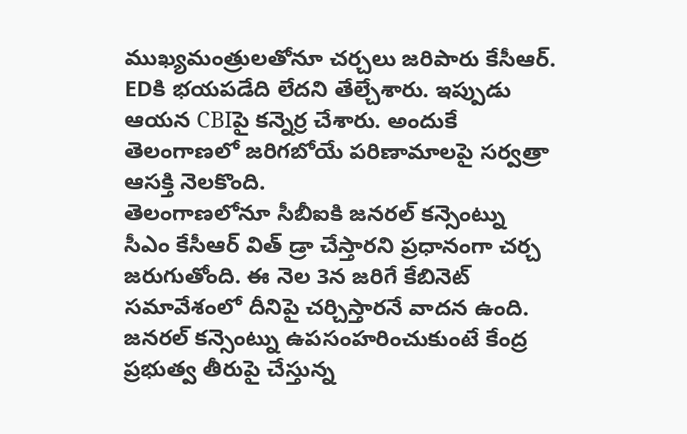ముఖ్యమంత్రులతోనూ చర్చలు జరిపారు కేసీఆర్. EDకి భయపడేది లేదని తేల్చేశారు. ఇప్పుడు ఆయన CBIపై కన్నెర్ర చేశారు. అందుకే తెలంగాణలో జరిగబోయే పరిణామాలపై సర్వత్రా ఆసక్తి నెలకొంది.
తెలంగాణలోనూ సీబీఐకి జనరల్ కన్సెంట్ను సీఎం కేసీఆర్ విత్ డ్రా చేస్తారని ప్రధానంగా చర్చ జరుగుతోంది. ఈ నెల 3న జరిగే కేబినెట్ సమావేశంలో దీనిపై చర్చిస్తారనే వాదన ఉంది. జనరల్ కన్సెంట్ను ఉపసంహరించుకుంటే కేంద్ర ప్రభుత్వ తీరుపై చేస్తున్న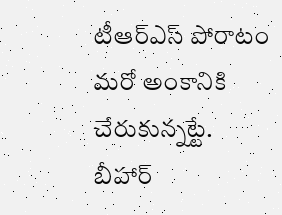టీఆర్ఎస్ పోరాటం మరో అంకానికి చేరుకున్నట్టే. బీహార్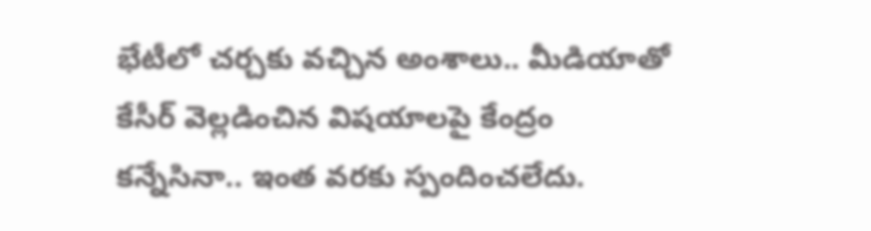భేటీలో చర్చకు వచ్చిన అంశాలు.. మీడియాతో కేసీర్ వెల్లడించిన విషయాలపై కేంద్రం కన్నేసినా.. ఇంత వరకు స్పందించలేదు.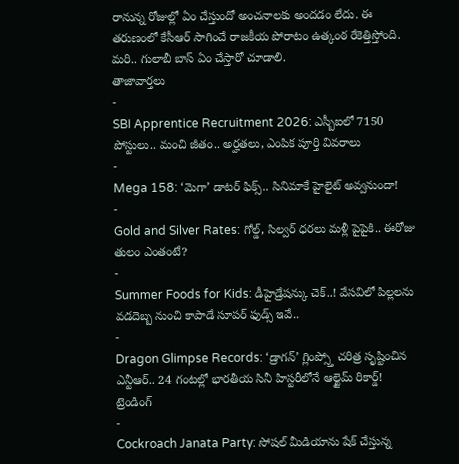రానున్న రోజుల్లో ఏం చేస్తుందో అంచనాలకు అందడం లేదు. ఈ తరుణంలో కేసీఆర్ సాగించే రాజకీయ పోరాటం ఉత్కంఠ రేకెత్తిస్తోంది. మరి.. గులాబీ బాస్ ఏం చేస్తారో చూడాలి.
తాజావార్తలు
-
SBI Apprentice Recruitment 2026: ఎస్బీఐలో 7150 పోస్టులు.. మంచి జీతం.. అర్హతలు, ఎంపిక పూర్తి వివరాలు
-
Mega 158: ‘మెగా’ డాటర్ ఫిక్స్.. సినిమాకే హైలైట్ అవ్వనుందా!
-
Gold and Silver Rates: గోల్డ్, సిల్వర్ ధరలు మళ్లీ పైపైకి.. ఈరోజు తులం ఎంతంటే?
-
Summer Foods for Kids: డీహైడ్రేషన్కు చెక్..! వేసవిలో పిల్లలను వడదెబ్బ నుంచి కాపాడే సూపర్ ఫుడ్స్ ఇవే..
-
Dragon Glimpse Records: ‘డ్రాగన్’ గ్లింప్స్తో చరిత్ర సృష్టించిన ఎన్టీఆర్.. 24 గంటల్లో భారతీయ సినీ హిస్టరీలోనే ఆల్టైమ్ రికార్డ్!
ట్రెండింగ్
-
Cockroach Janata Party: సోషల్ మీడియాను షేక్ చేస్తున్న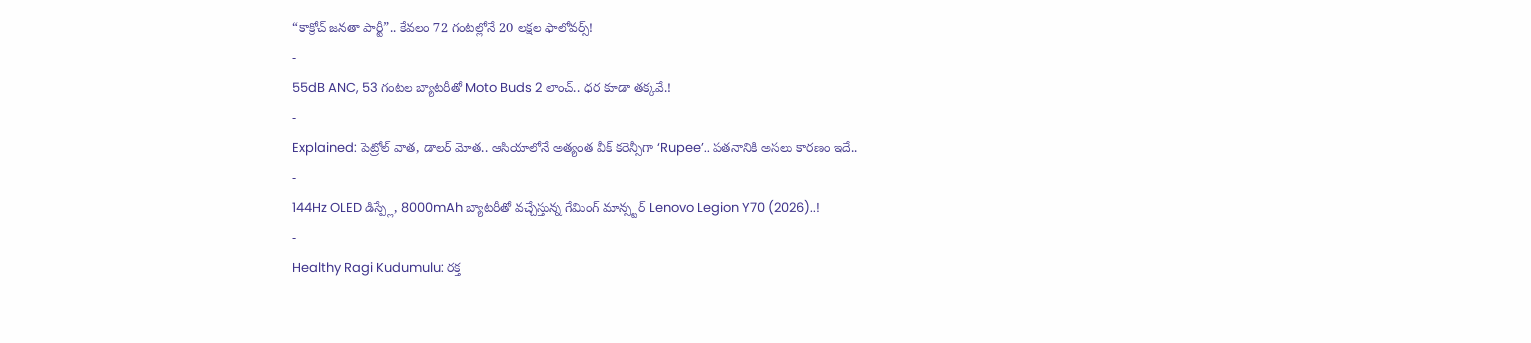“కాక్రోచ్ జనతా పార్టీ”.. కేవలం 72 గంటల్లోనే 20 లక్షల ఫాలోవర్స్!
-
55dB ANC, 53 గంటల బ్యాటరీతో Moto Buds 2 లాంచ్.. ధర కూడా తక్కవే.!
-
Explained: పెట్రోల్ వాత, డాలర్ మోత.. ఆసియాలోనే అత్యంత వీక్ కరెన్సీగా ‘Rupee’.. పతనానికి అసలు కారణం ఇదే..
-
144Hz OLED డిస్ప్లే, 8000mAh బ్యాటరీతో వచ్చేస్తున్న గేమింగ్ మాన్స్టర్ Lenovo Legion Y70 (2026)..!
-
Healthy Ragi Kudumulu: రక్త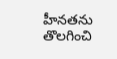హీనతను తొలగించి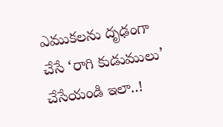ఎముకలను దృఢంగా చేసే ‘రాగి కుడుములు’ చేసేయండి ఇలా..!